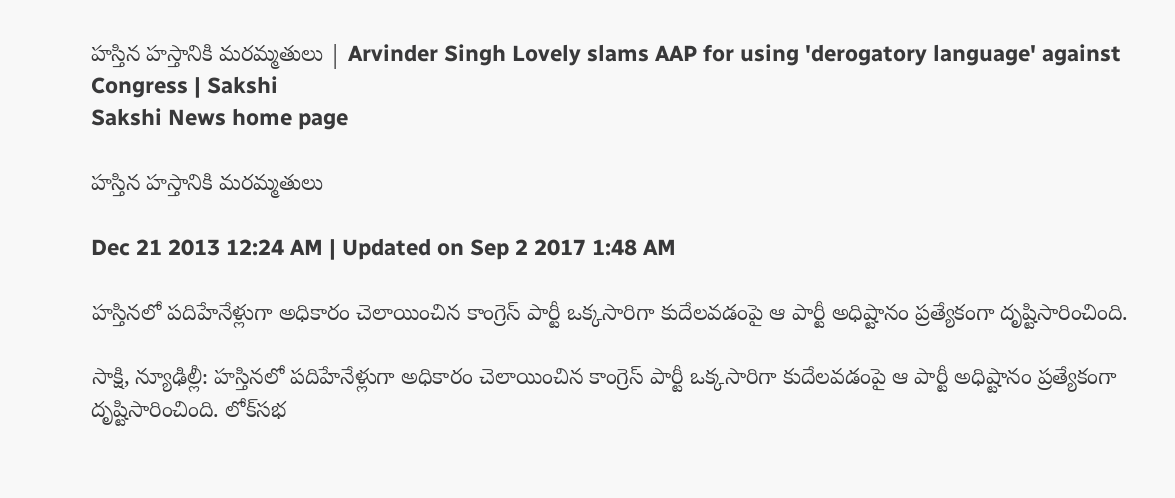హస్తిన హస్తానికి మరమ్మతులు | Arvinder Singh Lovely slams AAP for using 'derogatory language' against Congress | Sakshi
Sakshi News home page

హస్తిన హస్తానికి మరమ్మతులు

Dec 21 2013 12:24 AM | Updated on Sep 2 2017 1:48 AM

హస్తినలో పదిహేనేళ్లుగా అధికారం చెలాయించిన కాంగ్రెస్ పార్టీ ఒక్కసారిగా కుదేలవడంపై ఆ పార్టీ అధిష్టానం ప్రత్యేకంగా దృష్టిసారించింది.

సాక్షి, న్యూఢిల్లీ: హస్తినలో పదిహేనేళ్లుగా అధికారం చెలాయించిన కాంగ్రెస్ పార్టీ ఒక్కసారిగా కుదేలవడంపై ఆ పార్టీ అధిష్టానం ప్రత్యేకంగా దృష్టిసారించింది. లోక్‌సభ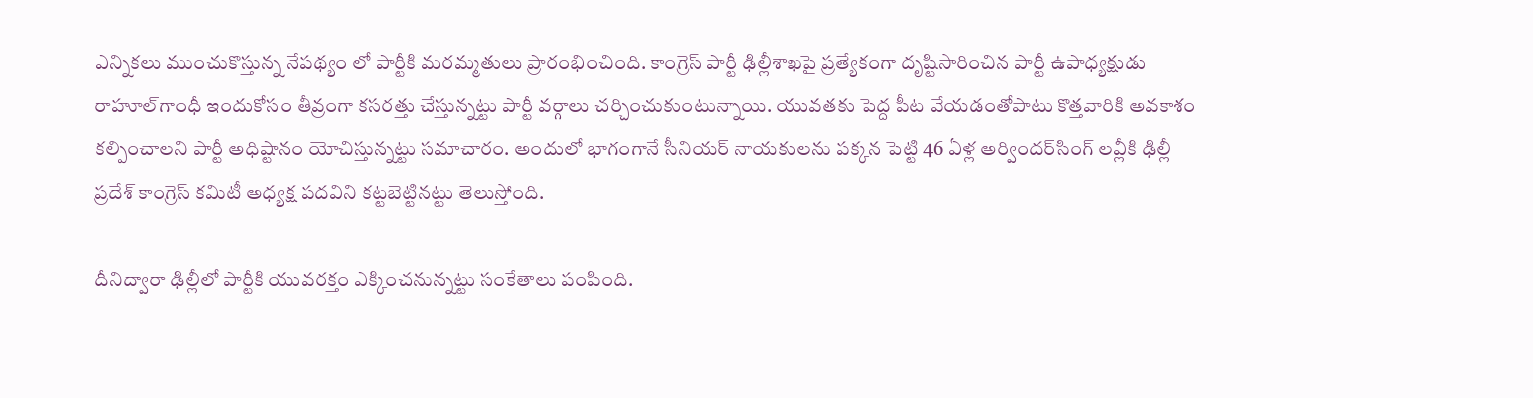ఎన్నికలు ముంచుకొస్తున్న నేపథ్యం లో పార్టీకి మరమ్మతులు ప్రారంభించింది. కాంగ్రెస్ పార్టీ ఢిల్లీశాఖపై ప్రత్యేకంగా దృష్టిసారించిన పార్టీ ఉపాధ్యక్షుడు రాహూల్‌గాంధీ ఇందుకోసం తీవ్రంగా కసరత్తు చేస్తున్నట్టు పార్టీ వర్గాలు చర్చించుకుంటున్నాయి. యువతకు పెద్ద పీట వేయడంతోపాటు కొత్తవారికి అవకాశం కల్పించాలని పార్టీ అధిష్టానం యోచిస్తున్నట్టు సమాచారం. అందులో భాగంగానే సీనియర్ నాయకులను పక్కన పెట్టి 46 ఏళ్ల అర్విందర్‌సింగ్ లవ్లీకి ఢిల్లీ ప్రదేశ్ కాంగ్రెస్ కమిటీ అధ్యక్ష పదవిని కట్టబెట్టినట్టు తెలుస్తోంది.

దీనిద్వారా ఢిల్లీలో పార్టీకి యువరక్తం ఎక్కించనున్నట్టు సంకేతాలు పంపింది.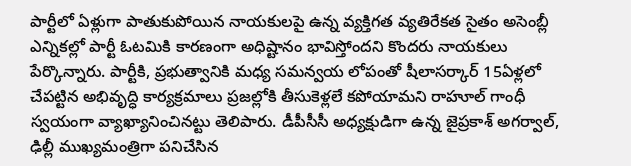పార్టీలో ఏళ్లుగా పాతుకుపోయిన నాయకులపై ఉన్న వ్యక్తిగత వ్యతిరేకత సైతం అసెంబ్లీ ఎన్నికల్లో పార్టీ ఓటమికి కారణంగా అధిష్టానం భావిస్తోందని కొందరు నాయకులు పేర్కొన్నారు. పార్టీకి, ప్రభుత్వానికి మధ్య సమన్వయ లోపంతో షీలాసర్కార్ 15ఏళ్లలో చేపట్టిన అభివృద్ధి కార్యక్రమాలు ప్రజల్లోకి తీసుకెళ్లలే కపోయామని రాహూల్ గాంధీ స్వయంగా వ్యాఖ్యానించినట్టు తెలిపారు. డీపీసీసీ అధ్యక్షుడిగా ఉన్న జైప్రకాశ్ అగర్వాల్, ఢిల్లీ ముఖ్యమంత్రిగా పనిచేసిన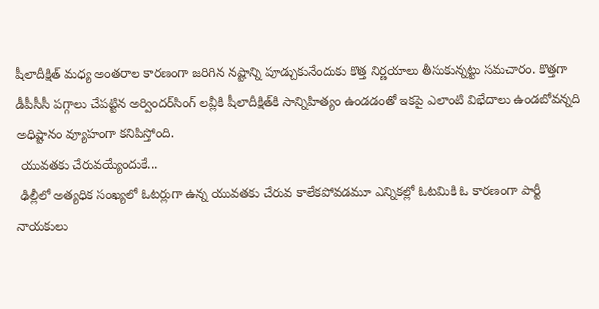షీలాదీక్షిత్ మధ్య అంతరాల కారణంగా జరిగిన నష్టాన్ని పూడ్చుకునేందుకు కొత్త నిర్ణయాలు తీసుకున్నట్టు సమచారం. కొత్తగా డీపీసీసీ పగ్గాలు చేపట్టిన అర్విందర్‌సింగ్ లవ్లీకి షీలాదీక్షిత్‌కి సాన్నిహిత్యం ఉండడంతో ఇకపై ఎలాంటి విభేదాలు ఉండబోవన్నది అధిష్టానం వ్యూహంగా కనిపిస్తోంది.
 యువతకు చేరువయ్యేందుకే...
 ఢిల్లీలో అత్యధిక సంఖ్యలో ఓటర్లుగా ఉన్న యువతకు చేరువ కాలేకపోవడమూ ఎన్నికల్లో ఓటమికి ఓ కారణంగా పార్టీ నాయకులు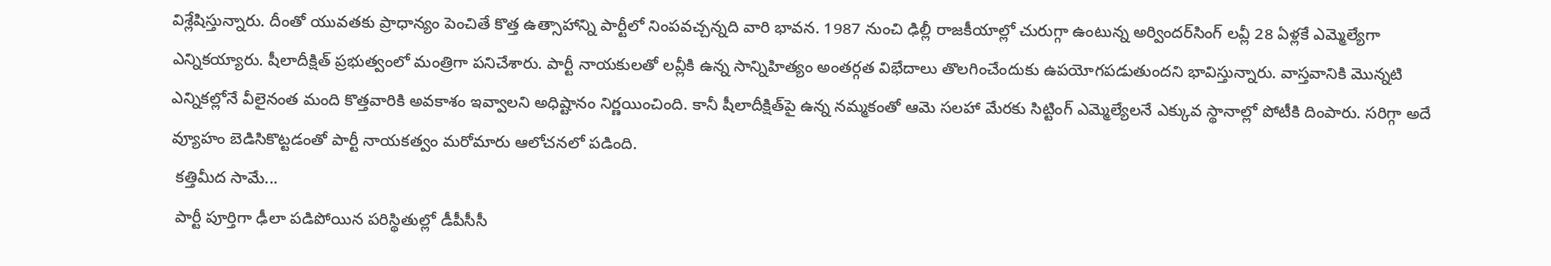విశ్లేషిస్తున్నారు. దీంతో యువతకు ప్రాధాన్యం పెంచితే కొత్త ఉత్సాహాన్ని పార్టీలో నింపవచ్చన్నది వారి భావన. 1987 నుంచి ఢిల్లీ రాజకీయాల్లో చురుగ్గా ఉంటున్న అర్విందర్‌సింగ్ లవ్లీ 28 ఏళ్లకే ఎమ్మెల్యేగా ఎన్నికయ్యారు. షీలాదీక్షిత్ ప్రభుత్వంలో మంత్రిగా పనిచేశారు. పార్టీ నాయకులతో లవ్లీకి ఉన్న సాన్నిహిత్యం అంతర్గత విభేదాలు తొలగించేందుకు ఉపయోగపడుతుందని భావిస్తున్నారు. వాస్తవానికి మొన్నటి ఎన్నికల్లోనే వీలైనంత మంది కొత్తవారికి అవకాశం ఇవ్వాలని అధిష్టానం నిర్ణయించింది. కానీ షీలాదీక్షిత్‌పై ఉన్న నమ్మకంతో ఆమె సలహా మేరకు సిట్టింగ్ ఎమ్మెల్యేలనే ఎక్కువ స్థానాల్లో పోటీకి దింపారు. సరిగ్గా అదే వ్యూహం బెడిసికొట్టడంతో పార్టీ నాయకత్వం మరోమారు ఆలోచనలో పడింది.
 కత్తిమీద సామే...
 పార్టీ పూర్తిగా ఢీలా పడిపోయిన పరిస్థితుల్లో డీపీసీసీ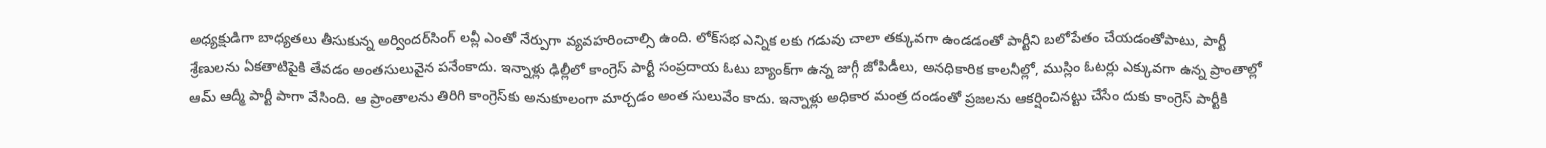అధ్యక్షుడిగా బాధ్యతలు తీసుకున్న అర్విందర్‌సింగ్ లవ్లీ ఎంతో నేర్పుగా వ్యవహరించాల్సి ఉంది. లోక్‌సభ ఎన్నిక లకు గడువు చాలా తక్కువగా ఉండడంతో పార్టీని బలోపేతం చేయడంతోపాటు, పార్టీ శ్రేణులను ఏకతాటిపైకి తేవడం అంతసులువైన పనేంకాదు. ఇన్నాళ్లు ఢిల్లీలో కాంగ్రెస్ పార్టీ సంప్రదాయ ఓటు బ్యాంక్‌గా ఉన్న జుగ్గీ జోపిడీలు, అనధికారిక కాలనీల్లో, ముస్లిం ఓటర్లు ఎక్కువగా ఉన్న ప్రాంతాల్లో ఆమ్ ఆద్మీ పార్టీ పాగా వేసింది. ఆ ప్రాంతాలను తిరిగి కాంగ్రెస్‌కు అనుకూలంగా మార్చడం అంత సులువేం కాదు. ఇన్నాళ్లు అధికార మంత్ర దండంతో ప్రజలను ఆకర్షించినట్టు చేసేం దుకు కాంగ్రెస్ పార్టీకి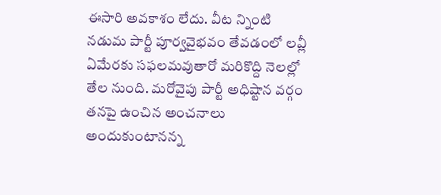ఈసారి అవకాశం లేదు. వీట న్నింటి నడుమ పార్టీ పూర్వవైభవం తేవడంలో లవ్లీ ఏమేరకు సఫలమవుతారో మరికొద్ది నెలల్లో తేల నుంది. మరోవైపు పార్టీ అధిష్టాన వర్గం తనపై ఉంచిన అంచనాలు అందుకుంటానన్న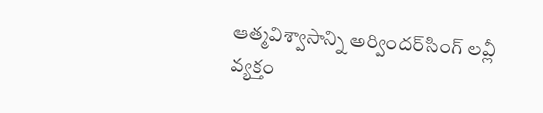ఆత్మవిశ్వాసాన్ని అర్విందర్‌సింగ్ లవ్లీ వ్యక్తం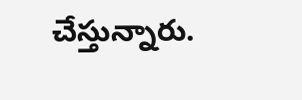చేస్తున్నారు.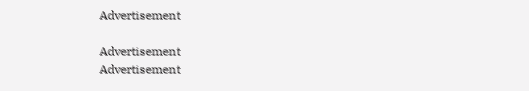Advertisement

Advertisement
Advertisement